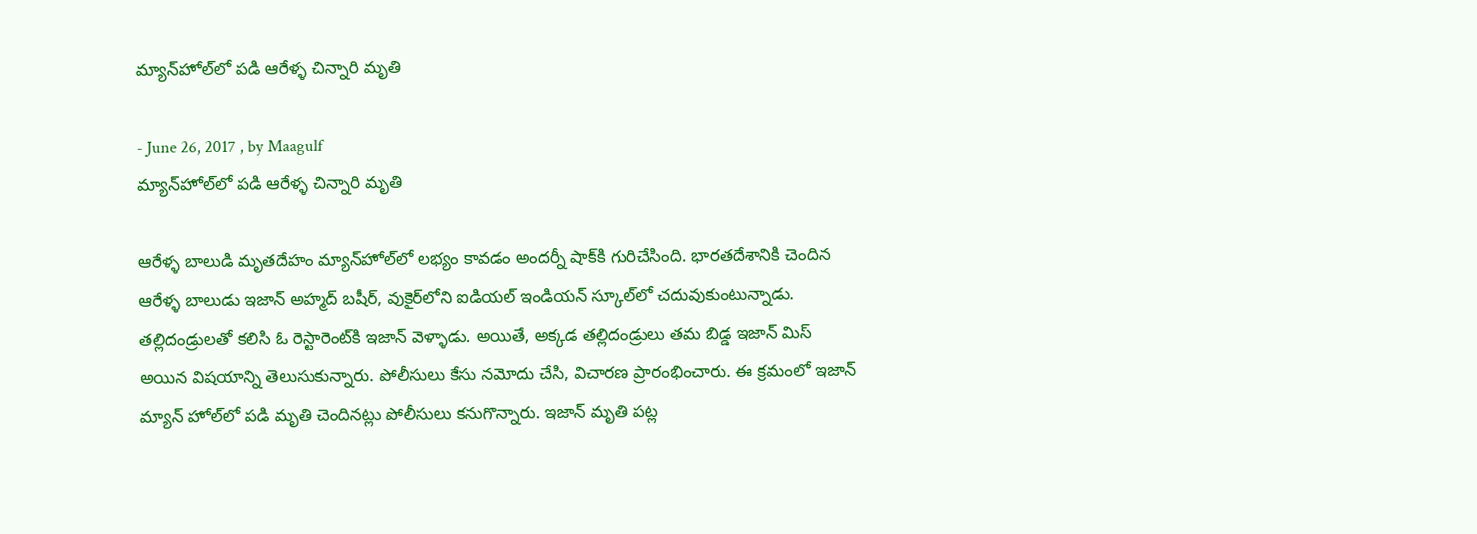మ్యాన్‌హోల్‌లో పడి ఆరేళ్ళ చిన్నారి మృతి

- June 26, 2017 , by Maagulf
మ్యాన్‌హోల్‌లో పడి ఆరేళ్ళ చిన్నారి మృతి

ఆరేళ్ళ బాలుడి మృతదేహం మ్యాన్‌హోల్‌లో లభ్యం కావడం అందర్నీ షాక్‌కి గురిచేసింది. భారతదేశానికి చెందిన ఆరేళ్ళ బాలుడు ఇజాన్‌ అహ్మద్‌ బషీర్‌, వుకైర్‌లోని ఐడియల్‌ ఇండియన్‌ స్కూల్‌లో చదువుకుంటున్నాడు. తల్లిదండ్రులతో కలిసి ఓ రెస్టారెంట్‌కి ఇజాన్‌ వెళ్ళాడు. అయితే, అక్కడ తల్లిదండ్రులు తమ బిడ్డ ఇజాన్‌ మిస్‌ అయిన విషయాన్ని తెలుసుకున్నారు. పోలీసులు కేసు నమోదు చేసి, విచారణ ప్రారంభించారు. ఈ క్రమంలో ఇజాన్‌ మ్యాన్‌ హోల్‌లో పడి మృతి చెందినట్లు పోలీసులు కనుగొన్నారు. ఇజాన్‌ మృతి పట్ల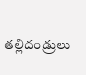తల్లిదండ్రులు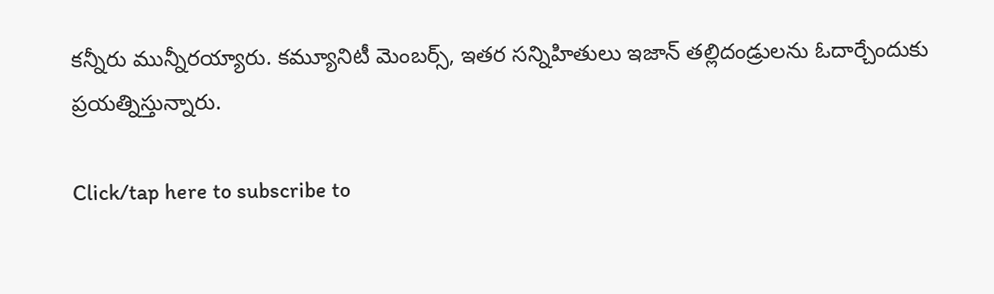కన్నీరు మున్నీరయ్యారు. కమ్యూనిటీ మెంబర్స్‌, ఇతర సన్నిహితులు ఇజాన్‌ తల్లిదండ్రులను ఓదార్చేందుకు ప్రయత్నిస్తున్నారు.

Click/tap here to subscribe to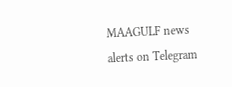MAAGULF news alerts on Telegram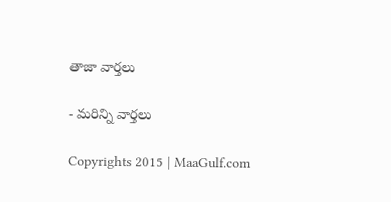తాజా వార్తలు

- మరిన్ని వార్తలు

Copyrights 2015 | MaaGulf.com